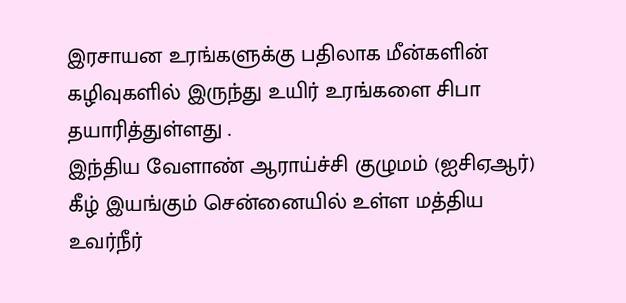இரசாயன உரங்களுக்கு பதிலாக மீன்களின் கழிவுகளில் இருந்து உயிர் உரங்களை சிபா தயாரித்துள்ளது .
இந்திய வேளாண் ஆராய்ச்சி குழுமம் (ஐசிஏஆர்) கீழ் இயங்கும் சென்னையில் உள்ள மத்திய உவர்நீர்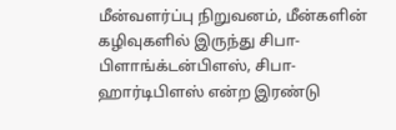மீன்வளர்ப்பு நிறுவனம், மீன்களின் கழிவுகளில் இருந்து சிபா-பிளாங்க்டன்பிளஸ், சிபா-ஹார்டிபிளஸ் என்ற இரண்டு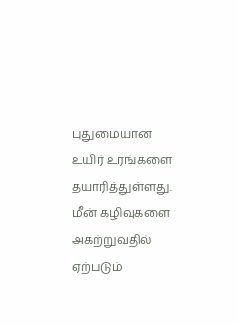புதுமையான உயிர் உரங்களை தயாரித்துள்ளது.
மீன் கழிவுகளை அகற்றுவதில் ஏற்படும்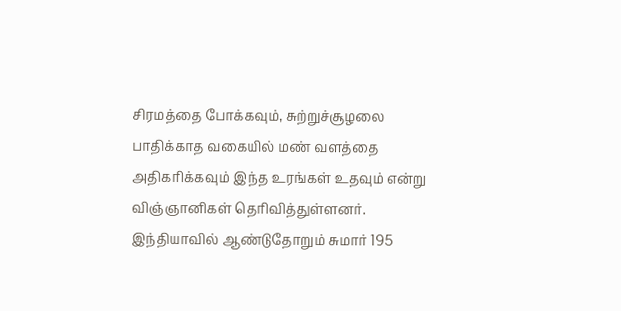சிரமத்தை போக்கவும், சுற்றுச்சூழலை பாதிக்காத வகையில் மண் வளத்தை அதிகரிக்கவும் இந்த உரங்கள் உதவும் என்று விஞ்ஞானிகள் தெரிவித்துள்ளனர்.
இந்தியாவில் ஆண்டுதோறும் சுமார் 195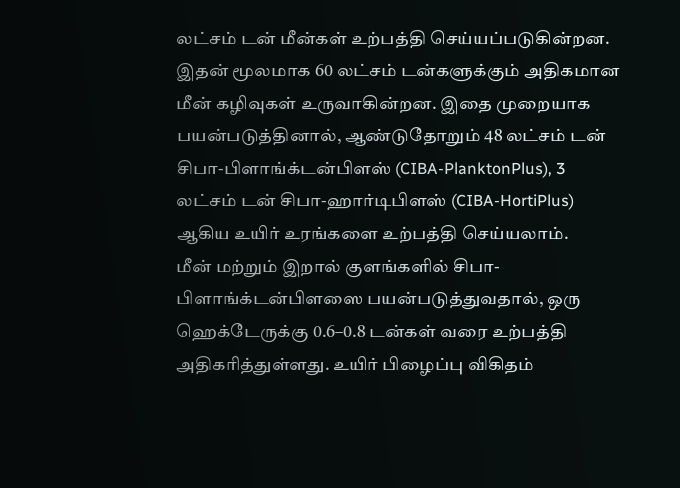லட்சம் டன் மீன்கள் உற்பத்தி செய்யப்படுகின்றன. இதன் மூலமாக 60 லட்சம் டன்களுக்கும் அதிகமான மீன் கழிவுகள் உருவாகின்றன. இதை முறையாக பயன்படுத்தினால், ஆண்டுதோறும் 48 லட்சம் டன் சிபா-பிளாங்க்டன்பிளஸ் (CIBA-PlanktonPlus), 3 லட்சம் டன் சிபா-ஹார்டிபிளஸ் (CIBA-HortiPlus) ஆகிய உயிர் உரங்களை உற்பத்தி செய்யலாம்.
மீன் மற்றும் இறால் குளங்களில் சிபா-பிளாங்க்டன்பிளஸை பயன்படுத்துவதால், ஒரு ஹெக்டேருக்கு 0.6–0.8 டன்கள் வரை உற்பத்தி அதிகரித்துள்ளது. உயிர் பிழைப்பு விகிதம்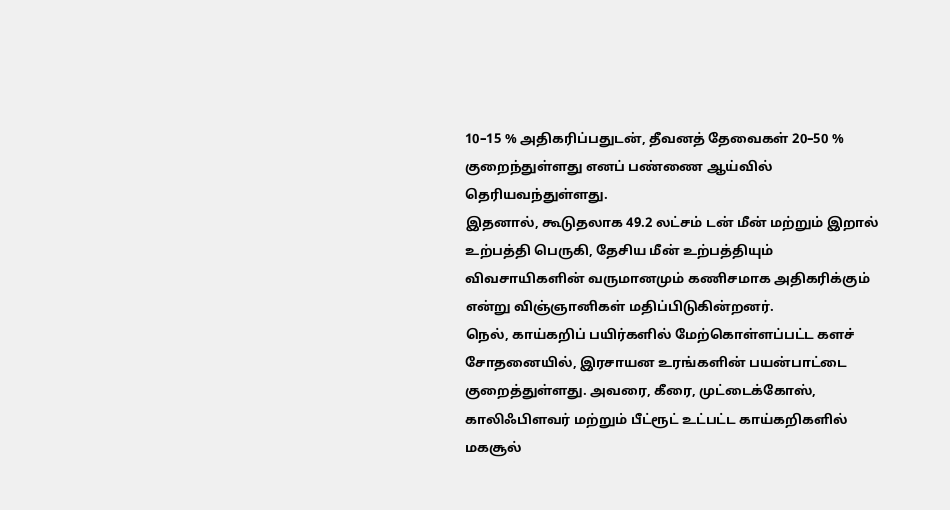10–15 % அதிகரிப்பதுடன், தீவனத் தேவைகள் 20–50 % குறைந்துள்ளது எனப் பண்ணை ஆய்வில் தெரியவந்துள்ளது.
இதனால், கூடுதலாக 49.2 லட்சம் டன் மீன் மற்றும் இறால் உற்பத்தி பெருகி, தேசிய மீன் உற்பத்தியும் விவசாயிகளின் வருமானமும் கணிசமாக அதிகரிக்கும் என்று விஞ்ஞானிகள் மதிப்பிடுகின்றனர்.
நெல், காய்கறிப் பயிர்களில் மேற்கொள்ளப்பட்ட களச் சோதனையில், இரசாயன உரங்களின் பயன்பாட்டை குறைத்துள்ளது. அவரை, கீரை, முட்டைக்கோஸ், காலிஃபிளவர் மற்றும் பீட்ரூட் உட்பட்ட காய்கறிகளில் மகசூல்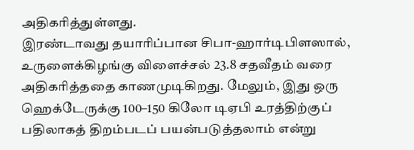அதிகரித்துள்ளது.
இரண்டாவது தயாரிப்பான சிபா-ஹார்டிபிளஸால், உருளைக்கிழங்கு விளைச்சல் 23.8 சதவீதம் வரை அதிகரித்ததை காணமுடிகிறது. மேலும், இது ஒரு ஹெக்டேருக்கு 100–150 கிலோ டிஏபி உரத்திற்குப் பதிலாகத் திறம்படப் பயன்படுத்தலாம் என்று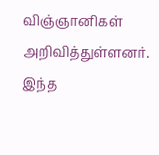விஞ்ஞானிகள் அறிவித்துள்ளனர்.
இந்த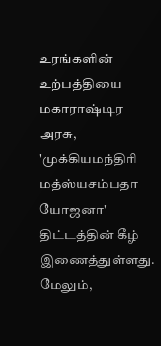உரங்களின் உற்பத்தியை மகாராஷ்டிர அரசு, 'முக்கியமந்திரி மத்ஸ்யசம்பதா யோஜனா' திட்டத்தின் கீழ் இணைத்துள்ளது. மேலும்,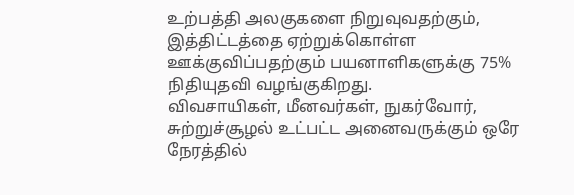உற்பத்தி அலகுகளை நிறுவுவதற்கும், இத்திட்டத்தை ஏற்றுக்கொள்ள ஊக்குவிப்பதற்கும் பயனாளிகளுக்கு 75% நிதியுதவி வழங்குகிறது.
விவசாயிகள், மீனவர்கள், நுகர்வோர், சுற்றுச்சூழல் உட்பட்ட அனைவருக்கும் ஒரே நேரத்தில்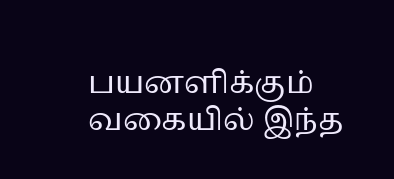பயனளிக்கும் வகையில் இந்த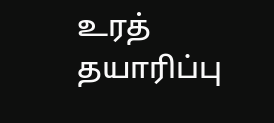உரத் தயாரிப்பு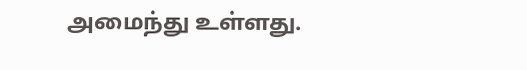அமைந்து உள்ளது.